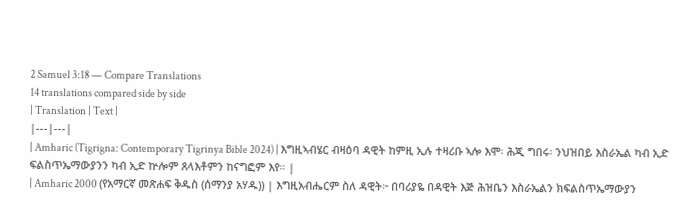2 Samuel 3:18 — Compare Translations
14 translations compared side by side
| Translation | Text |
|---|---|
| Amharic (Tigrigna: Contemporary Tigrinya Bible 2024) | እግዚኣብሄር ብዛዕባ ዳዊት ከምዚ ኢሉ ተዛሪቡ ኣሎ እሞ፡ ሕጂ ግበሩ፡ ንህዝበይ እስራኤል ካብ ኢድ ፍልስጥኤማውያንን ካብ ኢድ ኵሎም ጸላእቶምን ከናግፎም እየ። |
| Amharic 2000 (የአማርኛ መጽሐፍ ቅዱስ (ሰማንያ አሃዱ)) | እግዚአብሔርም ስለ ዳዊት፦ በባሪያዬ በዳዊት እጅ ሕዝቤን እስራኤልን ክፍልስጥኤማውያን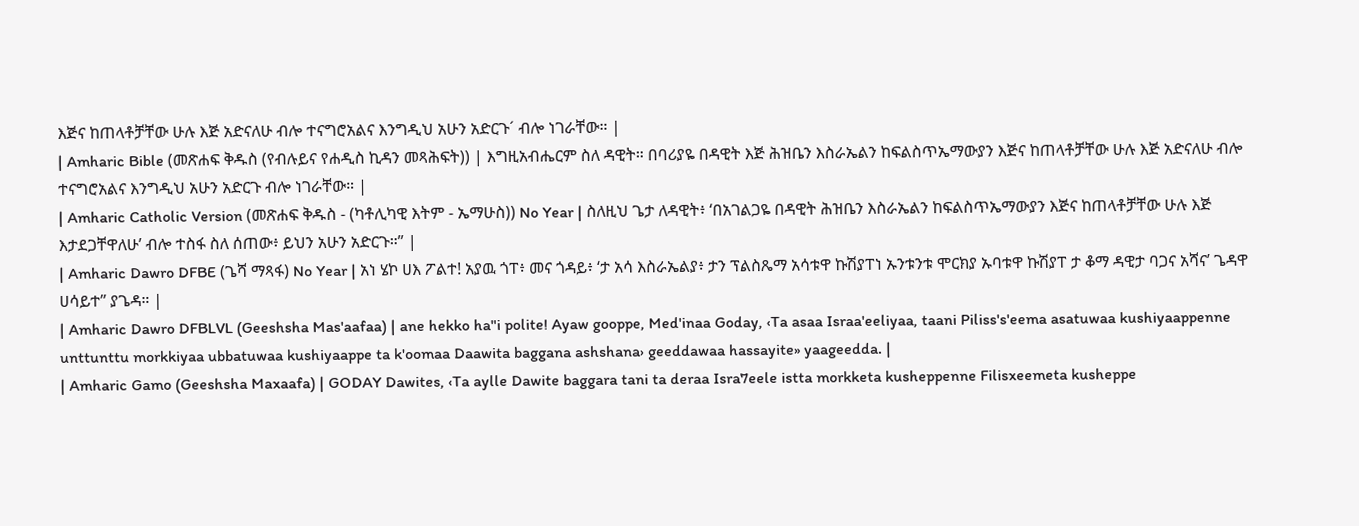እጅና ከጠላቶቻቸው ሁሉ እጅ አድናለሁ ብሎ ተናግሮአልና እንግዲህ አሁን አድርጉ´ ብሎ ነገራቸው። |
| Amharic Bible (መጽሐፍ ቅዱስ (የብሉይና የሐዲስ ኪዳን መጻሕፍት)) | እግዚአብሔርም ስለ ዳዊት። በባሪያዬ በዳዊት እጅ ሕዝቤን እስራኤልን ከፍልስጥኤማውያን እጅና ከጠላቶቻቸው ሁሉ እጅ አድናለሁ ብሎ ተናግሮአልና እንግዲህ አሁን አድርጉ ብሎ ነገራቸው። |
| Amharic Catholic Version (መጽሐፍ ቅዱስ - (ካቶሊካዊ እትም - ኤማሁስ)) No Year | ስለዚህ ጌታ ለዳዊት፥ ‘በአገልጋዬ በዳዊት ሕዝቤን እስራኤልን ከፍልስጥኤማውያን እጅና ከጠላቶቻቸው ሁሉ እጅ እታደጋቸዋለሁ’ ብሎ ተስፋ ስለ ሰጠው፥ ይህን አሁን አድርጉ።” |
| Amharic Dawro DFBE (ጌሻ ማጻፋ) No Year | አነ ሄኮ ሀእ ፖልተ! አያዉ ጎፐ፥ መና ጎዳይ፥ ‘ታ አሳ እስራኤልያ፥ ታን ፕልስጼማ አሳቱዋ ኩሽያፐነ ኡንቱንቱ ሞርክያ ኡባቱዋ ኩሽያፐ ታ ቆማ ዳዊታ ባጋና አሻና’ ጌዳዋ ሀሳይተ” ያጌዳ። |
| Amharic Dawro DFBLVL (Geeshsha Mas'aafaa) | ane hekko ha"i polite! Ayaw gooppe, Med'inaa Goday, ‹Ta asaa Israa'eeliyaa, taani Piliss's'eema asatuwaa kushiyaappenne unttunttu morkkiyaa ubbatuwaa kushiyaappe ta k'oomaa Daawita baggana ashshana› geeddawaa hassayite» yaageedda. |
| Amharic Gamo (Geeshsha Maxaafa) | GODAY Dawites, ‹Ta aylle Dawite baggara tani ta deraa Isra7eele istta morkketa kusheppenne Filisxeemeta kusheppe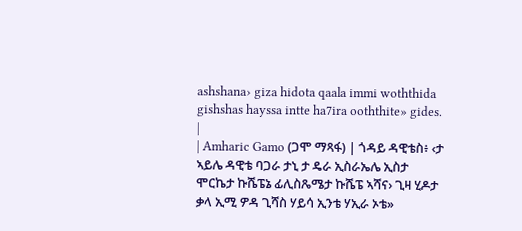ashshana› giza hidota qaala immi woththida gishshas hayssa intte ha7ira ooththite» gides. |
| Amharic Gamo (ጋሞ ማጻፋ) | ጎዳይ ዳዊቴስ፥ ‹ታ ኣይሌ ዳዊቴ ባጋራ ታኒ ታ ዴራ ኢስራኤሌ ኢስታ ሞርኬታ ኩሼፔኔ ፊሊስጼሜታ ኩሼፔ ኣሻና› ጊዛ ሂዶታ ቃላ ኢሚ ዎዳ ጊሻስ ሃይሳ ኢንቴ ሃኢራ ኦቴ»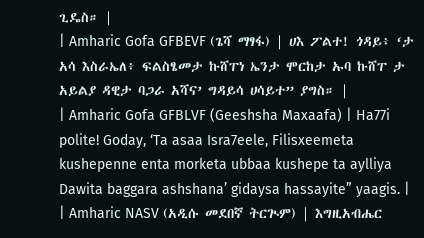ጊዴስ። |
| Amharic Gofa GFBEVF (ጌሻ ማፃፋ) | ሀእ ፖልተ! ጎዳይ፥ ‘ታ አሳ እስራኤለ፥ ፍልስፄመታ ኩሸፐነ ኤንታ ሞርከታ ኡባ ኩሸፐ ታ አይልያ ዳዊታ ባጋራ አሻና’ ግዳይሳ ሀሳይተ” ያግስ። |
| Amharic Gofa GFBLVF (Geeshsha Maxaafa) | Ha77i polite! Goday, ‘Ta asaa Isra7eele, Filisxeemeta kushepenne enta morketa ubbaa kushepe ta aylliya Dawita baggara ashshana’ gidaysa hassayite” yaagis. |
| Amharic NASV (አዲሱ መደበኛ ትርጒም) | እግዚአብሔር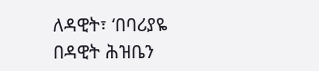ለዳዊት፣ ‘በባሪያዬ በዳዊት ሕዝቤን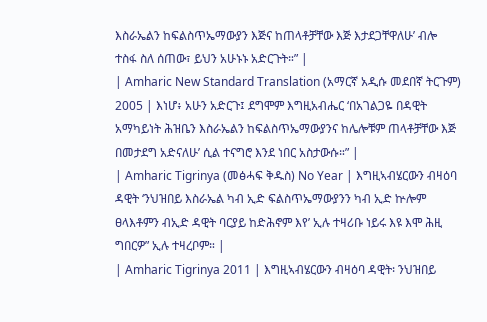እስራኤልን ከፍልስጥኤማውያን እጅና ከጠላቶቻቸው እጅ እታደጋቸዋለሁ’ ብሎ ተስፋ ስለ ሰጠው፣ ይህን አሁኑኑ አድርጉት።” |
| Amharic New Standard Translation (አማርኛ አዲሱ መደበኛ ትርጉም) 2005 | እነሆ፥ አሁን አድርጉ፤ ደግሞም እግዚአብሔር ‘በአገልጋዬ በዳዊት አማካይነት ሕዝቤን እስራኤልን ከፍልስጥኤማውያንና ከሌሎቹም ጠላቶቻቸው እጅ በመታደግ አድናለሁ’ ሲል ተናግሮ እንደ ነበር አስታውሱ።” |
| Amharic Tigrinya (መፅሓፍ ቅዱስ) No Year | እግዚኣብሄርውን ብዛዕባ ዳዊት ‘ንህዝበይ እስራኤል ካብ ኢድ ፍልስጥኤማውያንን ካብ ኢድ ኵሎም ፀላእቶምን ብኢድ ዳዊት ባርያይ ከድሕኖም እየ’ ኢሉ ተዛሪቡ ነይሩ እዩ እሞ ሕዚ ግበርዎ” ኢሉ ተዛረቦም። |
| Amharic Tigrinya 2011 | እግዚኣብሄርውን ብዛዕባ ዳዊት፡ ንህዝበይ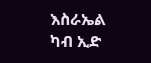እስራኤል ካብ ኢድ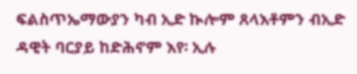ፍልስጥኤማውያን ካብ ኢድ ኲሎም ጸላእቶምን ብኢድ ዳዊት ባርያይ ከድሕኖም እየ፡ ኢሉ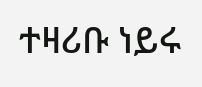ተዛሪቡ ነይሩ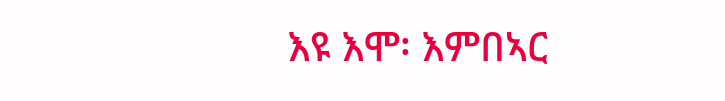እዩ እሞ፡ እምበኣር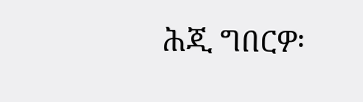ሕጂ ግበርዎ፡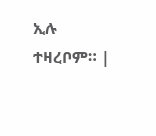ኢሉ ተዛረቦም። |